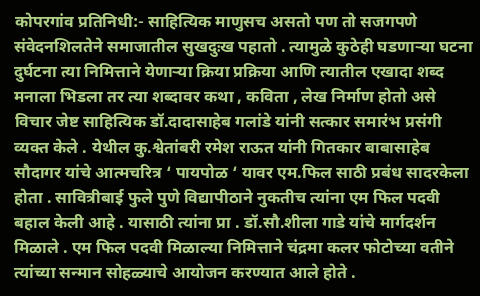कोपरगांव प्रतिनिधी:- साहित्यिक माणुसच असतो पण तो सजगपणे संवेदनशिलतेने समाजातील सुखदुःख पहातो . त्यामुळे कुठेही घडणाऱ्या घटना दुर्घटना त्या निमित्ताने येणाऱ्या क्रिया प्रक्रिया आणि त्यातील एखादा शब्द मनाला भिडला तर त्या शब्दावर कथा , कविता , लेख निर्माण होतो असे विचार जेष्ट साहित्यिक डॉ.दादासाहेब गलांडे यांनी सत्कार समारंभ प्रसंगी व्यक्त केले . येथील कु.श्वेतांबरी रमेश राऊत यांनी गितकार बाबासाहेब सौदागर यांचे आत्मचरित्र ‘ पायपोळ ‘ यावर एम.फिल साठी प्रबंध सादरकेला होता . सावित्रीबाई फुले पुणे विद्यापीठाने नुकतीच त्यांना एम फिल पदवी बहाल केली आहे . यासाठी त्यांना प्रा . डॉ.सौ.शीला गाडे यांचे मार्गदर्शन मिळाले . एम फिल पदवी मिळाल्या निमित्ताने चंद्रमा कलर फोटोच्या वतीने त्यांच्या सन्मान सोहळ्याचे आयोजन करण्यात आले होते .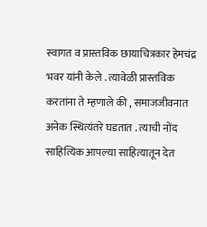स्वागत व प्रास्तविक छायाचित्रकार हेमचंद्र भवर यांनी केले . त्यावेळी प्रास्तविक करतांना ते म्हणाले की , समाजजीवनात अनेक स्थित्यंतरे घडतात . त्याची नोंद साहित्यिक आपल्या साहित्यातून देत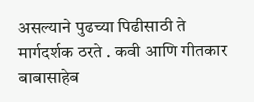असल्याने पुढच्या पिढीसाठी ते मार्गदर्शक ठरते . कवी आणि गीतकार बाबासाहेब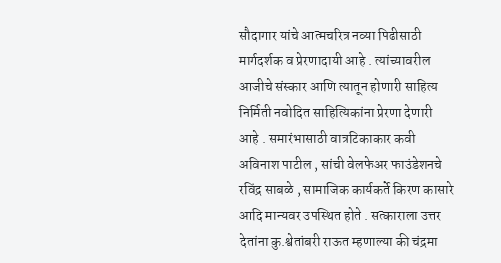सौदागार यांचे आत्मचरित्र नव्या पिढीसाठी मार्गदर्शक व प्रेरणादायी आहे . त्यांच्यावरील आजीचे संस्कार आणि त्यातून होणारी साहित्य निर्मिती नवोदित साहित्यिकांना प्रेरणा देणारी आहे . समारंभासाठी वात्रटिकाकार कवी अविनाश पाटील , सांची वेलफेअर फाउंडेशनचे रविंद्र साबळे , सामाजिक कार्यकर्ते किरण कासारे आदि मान्यवर उपस्थित होते . सत्काराला उत्तर देतांना कु.श्वेतांबरी राऊत म्हणाल्या की चंद्रमा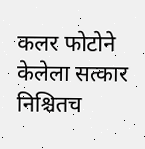कलर फोटोने केलेला सत्कार निश्चितच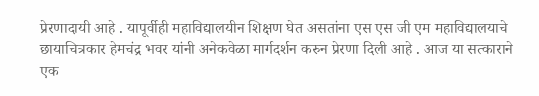प्रेरणादायी आहे . यापूर्वीही महाविद्यालयीन शिक्षण घेत असतांना एस एस जी एम महाविद्यालयाचे छायाचित्रकार हेमचंद्र भवर यांनी अनेकवेळा मार्गदर्शन करुन प्रेरणा दिली आहे . आज या सत्काराने एक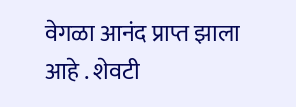वेगळा आनंद प्राप्त झाला आहे . शेवटी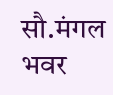सौ.मंगल भवर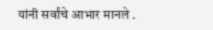यांनी सर्वांचे आभार मानले .